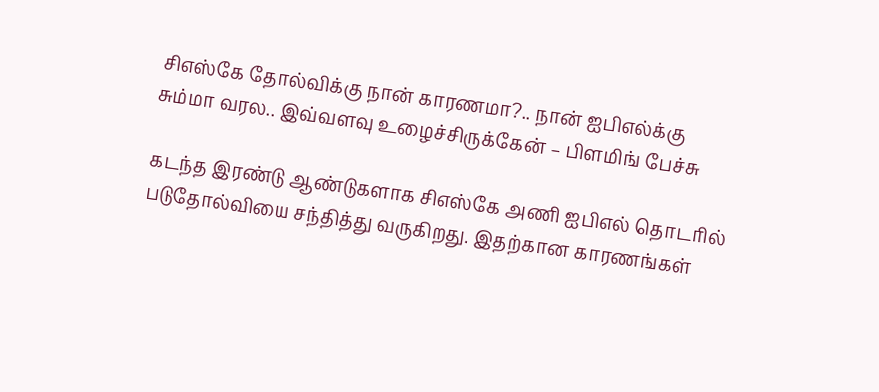சிஎஸ்கே தோல்விக்கு நான் காரணமா?.. நான் ஐபிஎல்க்கு சும்மா வரல.. இவ்வளவு உழைச்சிருக்கேன் – பிளமிங் பேச்சு

கடந்த இரண்டு ஆண்டுகளாக சிஎஸ்கே அணி ஐபிஎல் தொடரில் படுதோல்வியை சந்தித்து வருகிறது. இதற்கான காரணங்கள்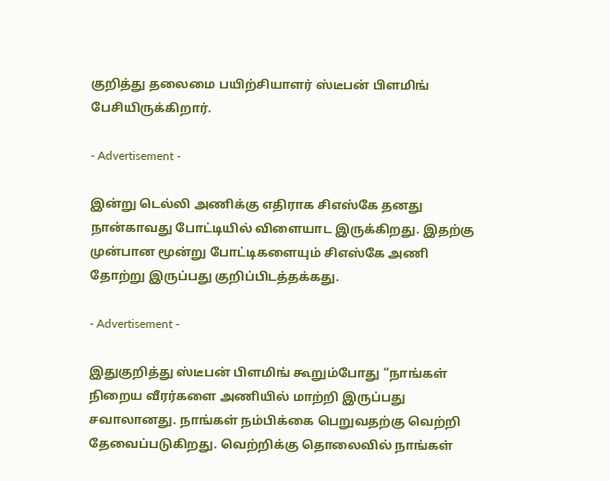குறித்து தலைமை பயிற்சியாளர் ஸ்டீபன் பிளமிங் பேசியிருக்கிறார்.

- Advertisement -

இன்று டெல்லி அணிக்கு எதிராக சிஎஸ்கே தனது நான்காவது போட்டியில் விளையாட இருக்கிறது. இதற்கு முன்பான மூன்று போட்டிகளையும் சிஎஸ்கே அணி தோற்று இருப்பது குறிப்பிடத்தக்கது.

- Advertisement -

இதுகுறித்து ஸ்டீபன் பிளமிங் கூறும்போது “நாங்கள் நிறைய வீரர்களை அணியில் மாற்றி இருப்பது சவாலானது. நாங்கள் நம்பிக்கை பெறுவதற்கு வெற்றி தேவைப்படுகிறது. வெற்றிக்கு தொலைவில் நாங்கள்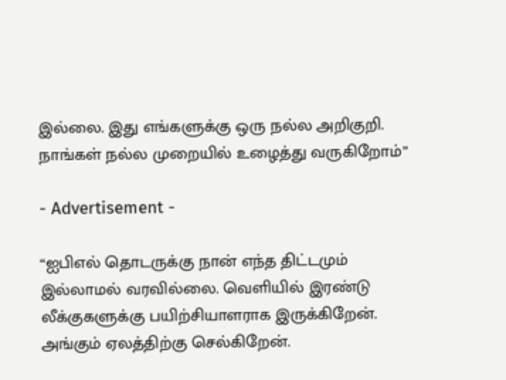இல்லை. இது எங்களுக்கு ஒரு நல்ல அறிகுறி. நாங்கள் நல்ல முறையில் உழைத்து வருகிறோம்”

- Advertisement -

“ஐபிஎல் தொடருக்கு நான் எந்த திட்டமும் இல்லாமல் வரவில்லை. வெளியில் இரண்டு லீக்குகளுக்கு பயிற்சியாளராக இருக்கிறேன். அங்கும் ஏலத்திற்கு செல்கிறேன்.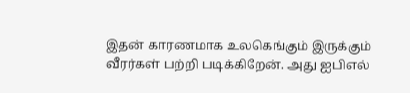இதன் காரணமாக உலகெங்கும் இருக்கும் வீரர்கள் பற்றி படிக்கிறேன். அது ஐபிஎல்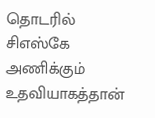தொடரில் சிஎஸ்கே அணிக்கும் உதவியாகத்தான்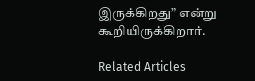இருக்கிறது” என்று கூறியிருக்கிறார்.

Related Articles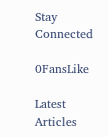Stay Connected

0FansLike

Latest Articles